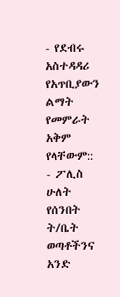- የደብሩ አስተዳዳሪ የአጥቢያውን ልማት የመምራት አቅም የላቸውም::
- ፖሊስ ሁለት የሰንበት ት/ቤት ወጣቶችንና አንድ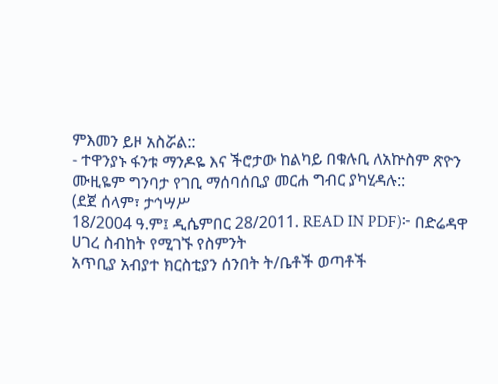ምእመን ይዞ አስሯል::
- ተዋንያኑ ፋንቱ ማንዶዬ እና ችሮታው ከልካይ በቁሉቢ ለአኵስም ጽዮን ሙዚዬም ግንባታ የገቢ ማሰባሰቢያ መርሐ ግብር ያካሂዳሉ::
(ደጀ ሰላም፣ ታኅሣሥ
18/2004 ዓ.ም፤ ዲሴምበር 28/2011. READ IN PDF)፦ በድሬዳዋ ሀገረ ስብከት የሚገኙ የስምንት
አጥቢያ አብያተ ክርስቲያን ሰንበት ት/ቤቶች ወጣቶች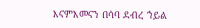እናምእመናን በሳባ ደብረ ኀይል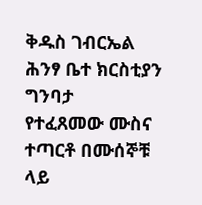ቅዱስ ገብርኤል ሕንፃ ቤተ ክርስቲያን ግንባታ
የተፈጸመው ሙስና ተጣርቶ በሙሰኞቹ ላይ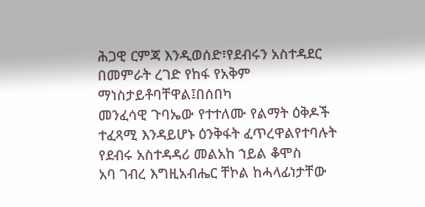ሕጋዊ ርምጃ እንዲወሰድ፣የደብሩን አስተዳደር በመምራት ረገድ የከፋ የአቅም ማነስታይቶባቸዋል፤በሰበካ
መንፈሳዊ ጉባኤው የተተለሙ የልማት ዕቅዶች ተፈጻሚ እንዳይሆኑ ዕንቅፋት ፈጥረዋልየተባሉት የደብሩ አስተዳዳሪ መልአከ ኀይል ቆሞስ
አባ ገብረ እግዚአብሔር ቸኮል ከሓላፊነታቸው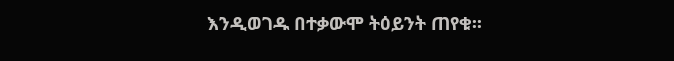እንዲወገዱ በተቃውሞ ትዕይንት ጠየቁ፡፡